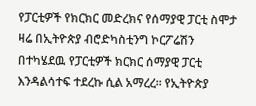የፓርቲዎች የክርክር መድረክና የሰማያዊ ፓርቲ ስሞታ
ዛሬ በኢትዮጵያ ብሮድካስቲንግ ኮርፖሬሽን በተካሄደዉ የፓርቲዎች ክርክር ሰማያዊ ፓርቲ እንዳልሳተፍ ተደረኩ ሲል አማረረ። የኢትዮጵያ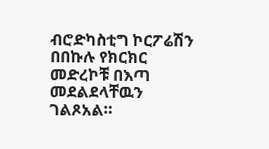ብሮድካስቲግ ኮርፖሬሽን በበኩሉ የክርክር መድረኮቹ በእጣ መደልደላቸዉን ገልጾአል።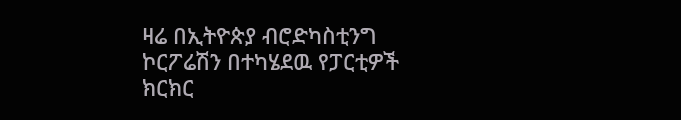ዛሬ በኢትዮጵያ ብሮድካስቲንግ ኮርፖሬሽን በተካሄደዉ የፓርቲዎች ክርክር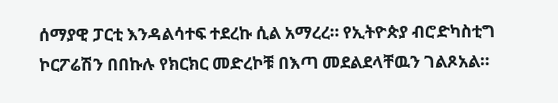ሰማያዊ ፓርቲ እንዳልሳተፍ ተደረኩ ሲል አማረረ። የኢትዮጵያ ብሮድካስቲግ ኮርፖሬሽን በበኩሉ የክርክር መድረኮቹ በእጣ መደልደላቸዉን ገልጾአል።